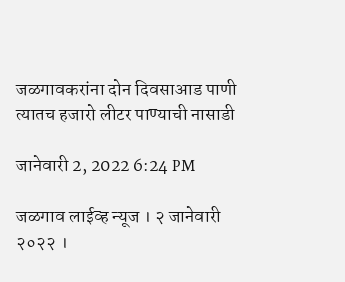जळगावकरांना दोन दिवसाआड पाणी त्यातच हजारो लीटर पाण्याची नासाडी

जानेवारी 2, 2022 6:24 PM

जळगाव लाईव्ह न्यूज । २ जानेवारी २०२२ ।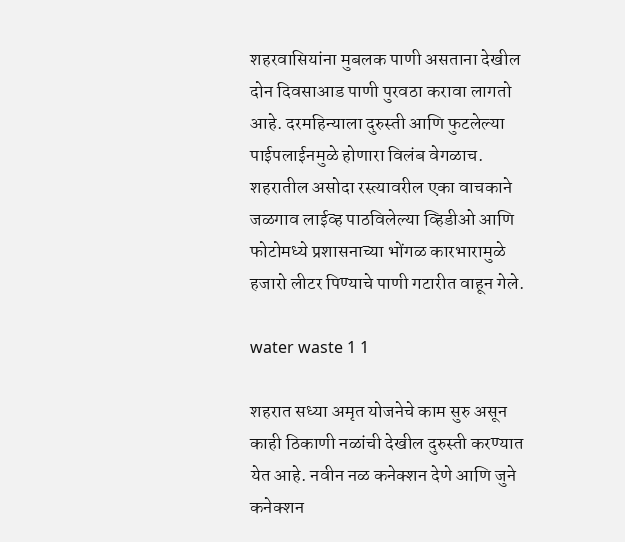शहरवासियांना मुबलक पाणी असताना देखील दोन दिवसाआड पाणी पुरवठा करावा लागतो आहे. दरमहिन्याला दुरुस्ती आणि फुटलेल्या पाईपलाईनमुळे होणारा विलंब वेगळाच. शहरातील असोदा रस्त्यावरील एका वाचकाने जळगाव लाईव्ह पाठविलेल्या व्हिडीओ आणि फोटोमध्ये प्रशासनाच्या भोंगळ कारभारामुळे हजारो लीटर पिण्याचे पाणी गटारीत वाहून गेले.

water waste 1 1

शहरात सध्या अमृत योजनेचे काम सुरु असून काही ठिकाणी नळांची देखील दुरुस्ती करण्यात येत आहे. नवीन नळ कनेक्शन देणे आणि जुने कनेक्शन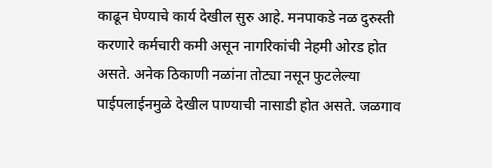काढून घेण्याचे कार्य देखील सुरु आहे. मनपाकडे नळ दुरुस्ती करणारे कर्मचारी कमी असून नागरिकांची नेहमी ओरड होत असते. अनेक ठिकाणी नळांना तोट्या नसून फुटलेल्या पाईपलाईनमुळे देखील पाण्याची नासाडी होत असते. जळगाव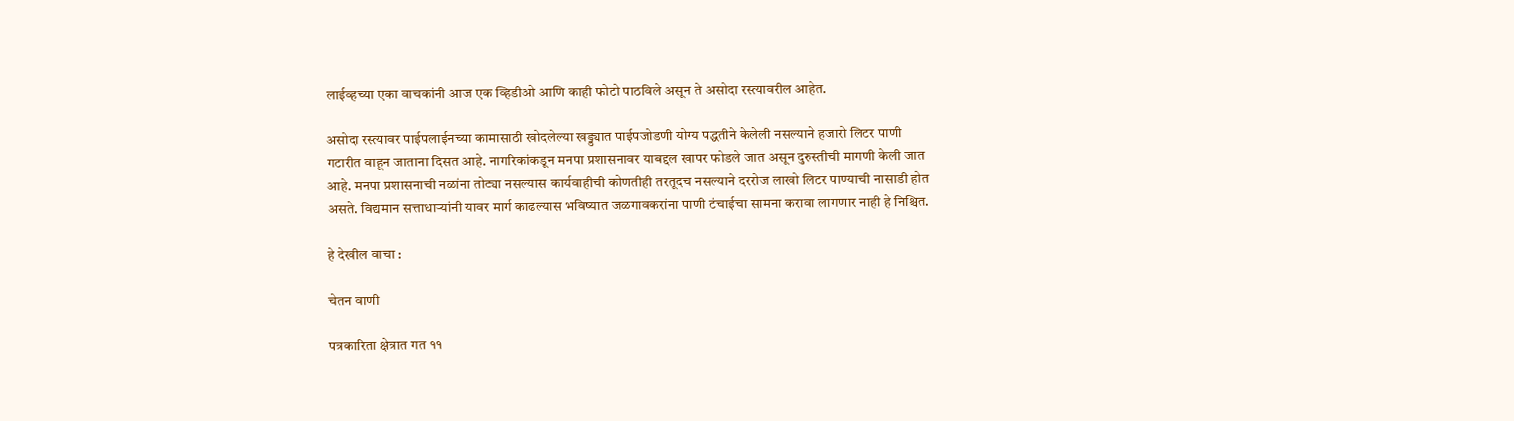लाईव्हच्या एका वाचकांनी आज एक व्हिडीओ आणि काही फोटो पाठविले असून ते असोदा रस्त्यावरील आहेत.

असोदा रस्त्यावर पाईपलाईनच्या कामासाठी खोदलेल्या खड्ड्यात पाईपजोडणी योग्य पद्धतीने केलेली नसल्याने हजारो लिटर पाणी गटारीत वाहून जाताना दिसत आहे. नागरिकांकडून मनपा प्रशासनावर याबद्दल खापर फोडले जात असून दुरुस्तीची मागणी केली जात आहे. मनपा प्रशासनाची नळांना तोट्या नसल्यास कार्यवाहीची कोणतीही तरतूदच नसल्याने दररोज लाखो लिटर पाण्याची नासाडी होत असते. विद्यमान सत्ताधाऱ्यांनी यावर मार्ग काढल्यास भविष्यात जळगावकरांना पाणी टंचाईचा सामना करावा लागणार नाही हे निश्चित.

हे देखील वाचा :

चेतन वाणी

पत्रकारिता क्षेत्रात गत ११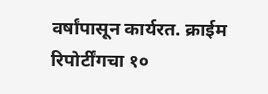वर्षांपासून कार्यरत. क्राईम रिपोर्टींगचा १०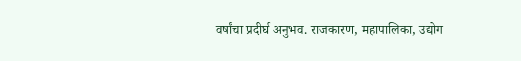वर्षांचा प्रदीर्घ अनुभव. राजकारण, महापालिका, उद्योग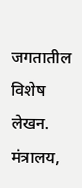जगतातील विशेष लेखन. मंत्रालय,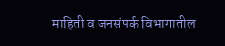माहिती व जनसंपर्क विभागातील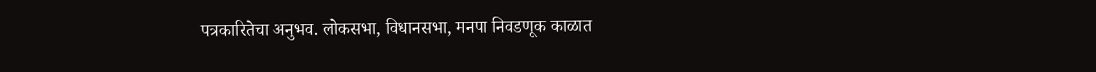पत्रकारितेचा अनुभव. लोकसभा, विधानसभा, मनपा निवडणूक काळात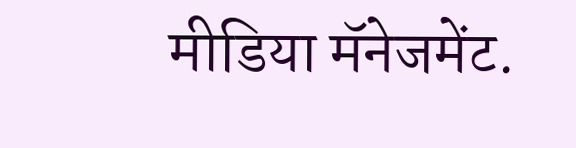मीडिया मॅनेजमेंट.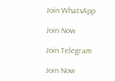Join WhatsApp

Join Now

Join Telegram

Join Now